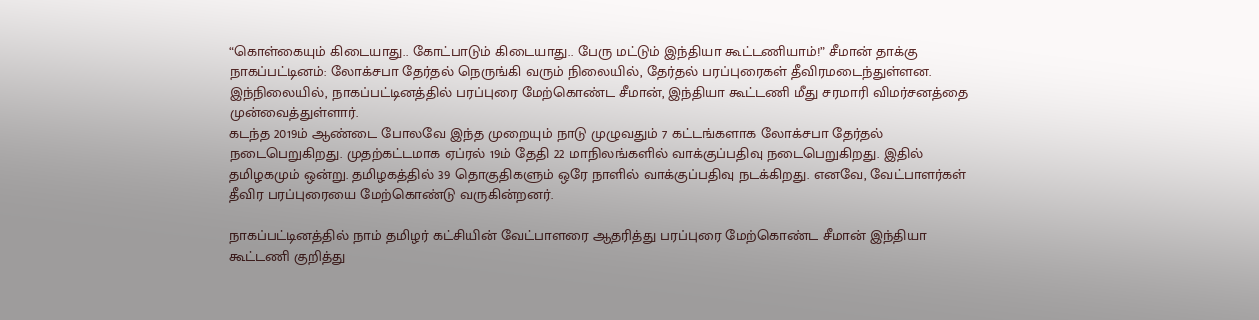“கொள்கையும் கிடையாது.. கோட்பாடும் கிடையாது.. பேரு மட்டும் இந்தியா கூட்டணியாம்!” சீமான் தாக்கு
நாகப்பட்டினம்: லோக்சபா தேர்தல் நெருங்கி வரும் நிலையில், தேர்தல் பரப்புரைகள் தீவிரமடைந்துள்ளன. இந்நிலையில், நாகப்பட்டினத்தில் பரப்புரை மேற்கொண்ட சீமான், இந்தியா கூட்டணி மீது சரமாரி விமர்சனத்தை முன்வைத்துள்ளார்.
கடந்த 2019ம் ஆண்டை போலவே இந்த முறையும் நாடு முழுவதும் 7 கட்டங்களாக லோக்சபா தேர்தல் நடைபெறுகிறது. முதற்கட்டமாக ஏப்ரல் 19ம் தேதி 22 மாநிலங்களில் வாக்குப்பதிவு நடைபெறுகிறது. இதில் தமிழகமும் ஒன்று. தமிழகத்தில் 39 தொகுதிகளும் ஒரே நாளில் வாக்குப்பதிவு நடக்கிறது. எனவே, வேட்பாளர்கள் தீவிர பரப்புரையை மேற்கொண்டு வருகின்றனர்.

நாகப்பட்டினத்தில் நாம் தமிழர் கட்சியின் வேட்பாளரை ஆதரித்து பரப்புரை மேற்கொண்ட சீமான் இந்தியா கூட்டணி குறித்து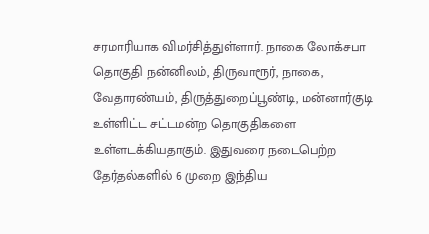சரமாரியாக விமர்சித்துள்ளார். நாகை லோக்சபா தொகுதி நன்னிலம், திருவாரூர், நாகை, வேதாரண்யம், திருத்துறைப்பூண்டி, மன்னார்குடி உள்ளிட்ட சட்டமன்ற தொகுதிகளை உள்ளடக்கியதாகும். இதுவரை நடைபெற்ற தேர்தல்களில் 6 முறை இந்திய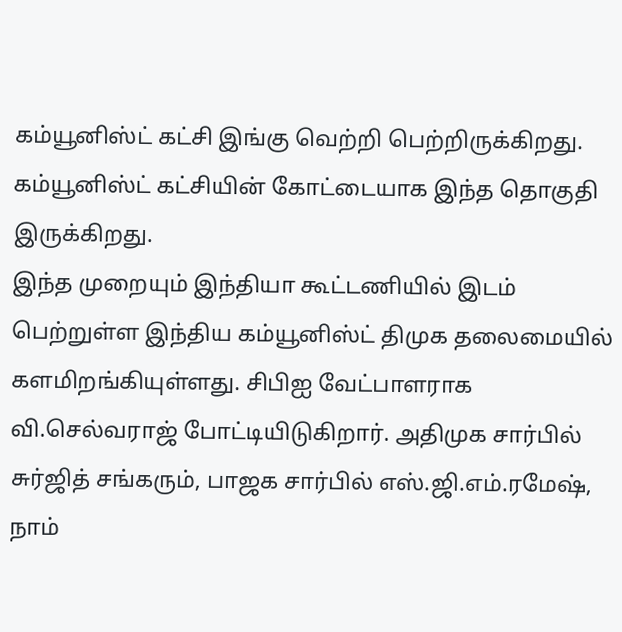கம்யூனிஸ்ட் கட்சி இங்கு வெற்றி பெற்றிருக்கிறது. கம்யூனிஸ்ட் கட்சியின் கோட்டையாக இந்த தொகுதி இருக்கிறது.
இந்த முறையும் இந்தியா கூட்டணியில் இடம் பெற்றுள்ள இந்திய கம்யூனிஸ்ட் திமுக தலைமையில் களமிறங்கியுள்ளது. சிபிஐ வேட்பாளராக வி.செல்வராஜ் போட்டியிடுகிறார். அதிமுக சார்பில் சுர்ஜித் சங்கரும், பாஜக சார்பில் எஸ்.ஜி.எம்.ரமேஷ், நாம்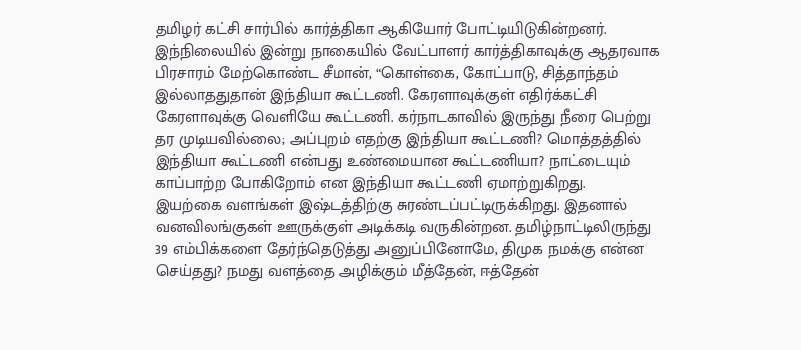தமிழர் கட்சி சார்பில் கார்த்திகா ஆகியோர் போட்டியிடுகின்றனர்.
இந்நிலையில் இன்று நாகையில் வேட்பாளர் கார்த்திகாவுக்கு ஆதரவாக பிரசாரம் மேற்கொண்ட சீமான், “கொள்கை, கோட்பாடு, சித்தாந்தம் இல்லாததுதான் இந்தியா கூட்டணி. கேரளாவுக்குள் எதிர்க்கட்சி கேரளாவுக்கு வெளியே கூட்டணி. கர்நாடகாவில் இருந்து நீரை பெற்று தர முடியவில்லை; அப்புறம் எதற்கு இந்தியா கூட்டணி? மொத்தத்தில் இந்தியா கூட்டணி என்பது உண்மையான கூட்டணியா? நாட்டையும் காப்பாற்ற போகிறோம் என இந்தியா கூட்டணி ஏமாற்றுகிறது.
இயற்கை வளங்கள் இஷ்டத்திற்கு சுரண்டப்பட்டிருக்கிறது. இதனால் வனவிலங்குகள் ஊருக்குள் அடிக்கடி வருகின்றன. தமிழ்நாட்டிலிருந்து 39 எம்பிக்களை தேர்ந்தெடுத்து அனுப்பினோமே, திமுக நமக்கு என்ன செய்தது? நமது வளத்தை அழிக்கும் மீத்தேன், ஈத்தேன்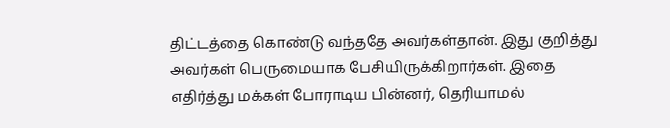திட்டத்தை கொண்டு வந்ததே அவர்கள்தான். இது குறித்து அவர்கள் பெருமையாக பேசியிருக்கிறார்கள். இதை எதிர்த்து மக்கள் போராடிய பின்னர், தெரியாமல்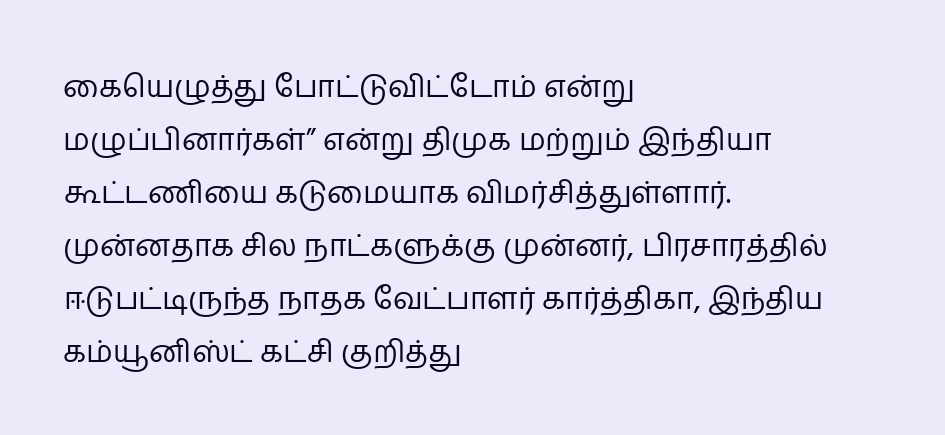கையெழுத்து போட்டுவிட்டோம் என்று மழுப்பினார்கள்” என்று திமுக மற்றும் இந்தியா கூட்டணியை கடுமையாக விமர்சித்துள்ளார்.
முன்னதாக சில நாட்களுக்கு முன்னர், பிரசாரத்தில் ஈடுபட்டிருந்த நாதக வேட்பாளர் கார்த்திகா, இந்திய கம்யூனிஸ்ட் கட்சி குறித்து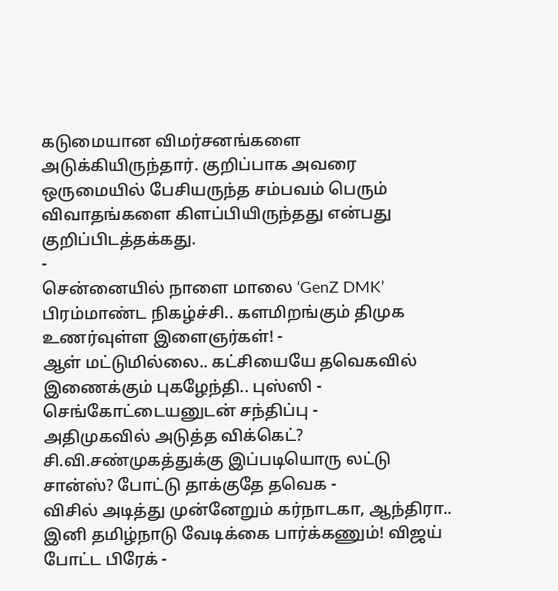கடுமையான விமர்சனங்களை அடுக்கியிருந்தார். குறிப்பாக அவரை ஒருமையில் பேசியருந்த சம்பவம் பெரும் விவாதங்களை கிளப்பியிருந்தது என்பது குறிப்பிடத்தக்கது.
-
சென்னையில் நாளை மாலை ‘GenZ DMK’ பிரம்மாண்ட நிகழ்ச்சி.. களமிறங்கும் திமுக உணர்வுள்ள இளைஞர்கள்! -
ஆள் மட்டுமில்லை.. கட்சியையே தவெகவில் இணைக்கும் புகழேந்தி.. புஸ்ஸி - செங்கோட்டையனுடன் சந்திப்பு -
அதிமுகவில் அடுத்த விக்கெட்? சி.வி.சண்முகத்துக்கு இப்படியொரு லட்டு சான்ஸ்? போட்டு தாக்குதே தவெக -
விசில் அடித்து முன்னேறும் கர்நாடகா, ஆந்திரா.. இனி தமிழ்நாடு வேடிக்கை பார்க்கணும்! விஜய் போட்ட பிரேக் -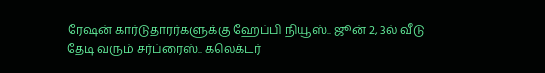ரேஷன் கார்டுதாரர்களுக்கு ஹேப்பி நியூஸ்.. ஜூன் 2, 3ல் வீடு தேடி வரும் சர்ப்ரைஸ்.. கலெக்டர்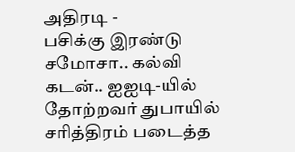அதிரடி -
பசிக்கு இரண்டு சமோசா.. கல்வி கடன்.. ஐஐடி-யில் தோற்றவர் துபாயில் சரித்திரம் படைத்த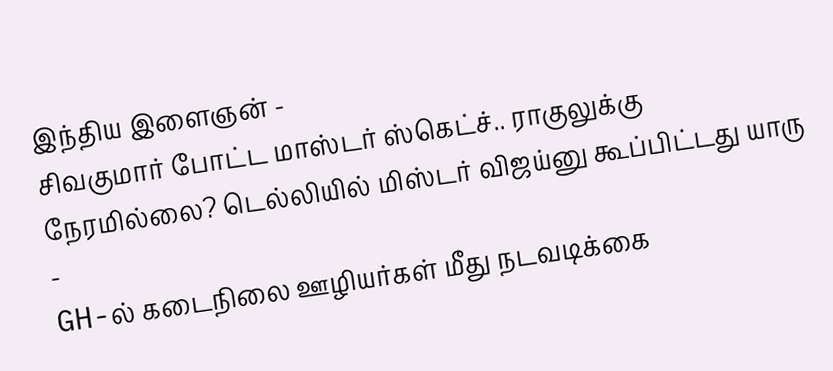இந்திய இளைஞன் -
சிவகுமார் போட்ட மாஸ்டர் ஸ்கெட்ச்.. ராகுலுக்கு நேரமில்லை? டெல்லியில் மிஸ்டர் விஜய்னு கூப்பிட்டது யாரு -
GH-ல் கடைநிலை ஊழியர்கள் மீது நடவடிக்கை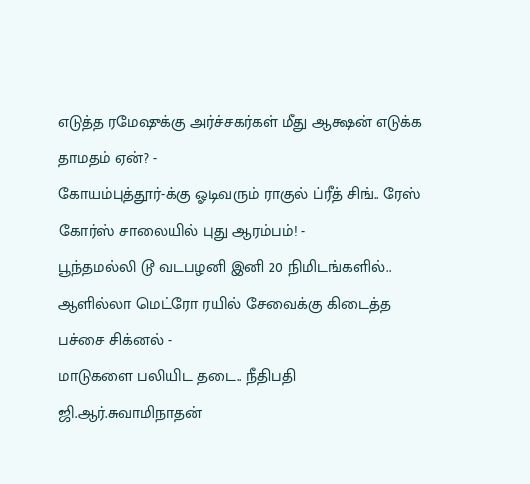எடுத்த ரமேஷுக்கு அர்ச்சகர்கள் மீது ஆக்ஷன் எடுக்க தாமதம் ஏன்? -
கோயம்புத்தூர்-க்கு ஓடிவரும் ராகுல் ப்ரீத் சிங்.. ரேஸ் கோர்ஸ் சாலையில் புது ஆரம்பம்! -
பூந்தமல்லி டூ வடபழனி இனி 20 நிமிடங்களில்.. ஆளில்லா மெட்ரோ ரயில் சேவைக்கு கிடைத்த பச்சை சிக்னல் -
மாடுகளை பலியிட தடை.. நீதிபதி ஜி.ஆர்.சுவாமிநாதன்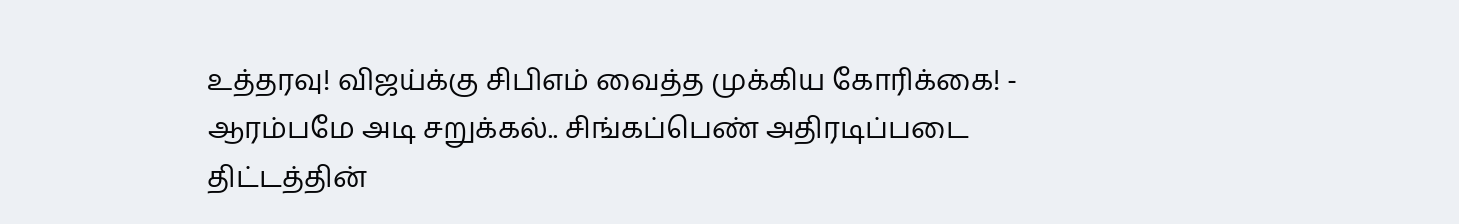உத்தரவு! விஜய்க்கு சிபிஎம் வைத்த முக்கிய கோரிக்கை! -
ஆரம்பமே அடி சறுக்கல்.. சிங்கப்பெண் அதிரடிப்படை திட்டத்தின்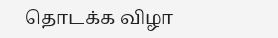தொடக்க விழா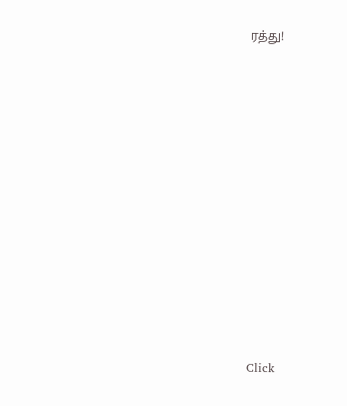ரத்து!












Click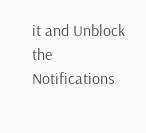it and Unblock the Notifications